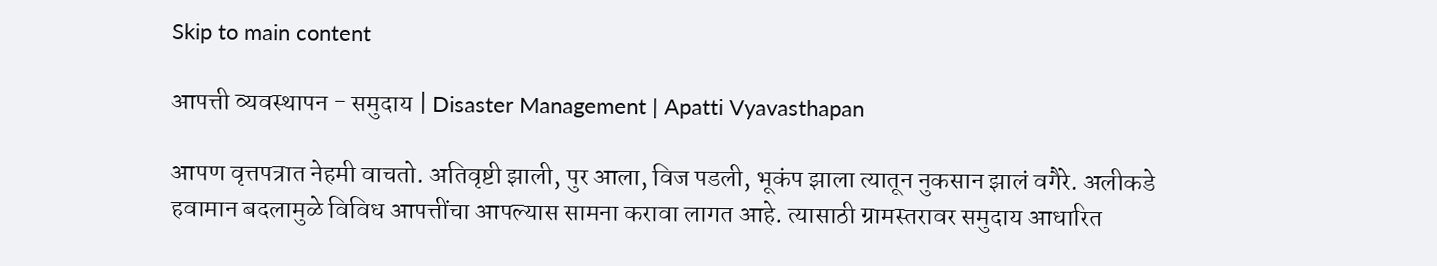Skip to main content

आपत्ती व्यवस्थापन - समुदाय | Disaster Management | Apatti Vyavasthapan

आपण वृत्तपत्रात नेहमी वाचतो. अतिवृष्टी झाली, पुर आला, विज पडली, भूकंप झाला त्यातून नुकसान झालं वगैरे. अलीकडे हवामान बदलामुळे विविध आपत्तींचा आपल्यास सामना करावा लागत आहे. त्यासाठी ग्रामस्तरावर समुदाय आधारित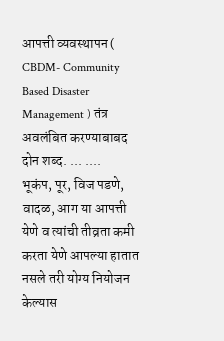आपत्ती व्यवस्थापन ( CBDM- Community Based Disaster Management ) तंत्र अवलंबित करण्याबाबद दोन शब्द. ... ....
भूकंप, पूर, विज पडणे, वादळ, आग या आपत्ती येणे व त्यांची तीव्रता कमी करता येणे आपल्या हातात नसले तरी योग्य नियोजन केल्यास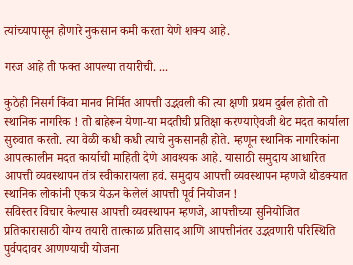त्यांच्यापासून होणारे नुकसान कमी करता येणे शक्य आहे.

गरज आहे ती फक्त आपल्या तयारीची. ...

कुठेही निसर्ग किंवा मानव निर्मित आपत्ती उद्भवली की त्या क्षणी प्रथम दुर्बल होतो तो स्थानिक नागरिक ! तो बाहेरून येणा-या मदतीची प्रतिक्षा करण्याऐवजी थेट मदत कार्याला सुरुवात करतो. त्या वेळी कधी कधी त्याचे नुकसानही होते. म्हणून स्थानिक नागरिकांना आपत्कालीन मदत कार्याची माहिती देणे आवश्यक आहे. यासाठी समुदाय आधारित आपत्ती व्यवस्थापन तंत्र स्वीकारायला हवं. समुदाय आपत्ती व्यवस्थापन म्हणजे थोडक्यात स्थानिक लोकांनी एकत्र येऊन केलेलं आपत्ती पूर्व नियोजन !
सविस्तर विचार केल्यास आपत्ती व्यवस्थापन म्हणजे, आपत्तीच्या सुनियोजित प्रतिकारासाठी योग्य तयारी तात्काळ प्रतिसाद आणि आपत्तीनंतर उद्भवणारी परिस्थिति पुर्वपदावर आणण्याची योजना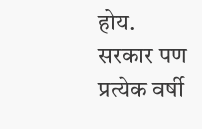होय.
सरकार पण प्रत्येक वर्षी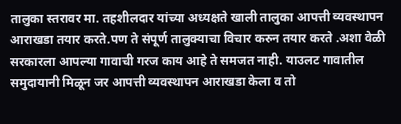तालुका स्तरावर मा. तहशीलदार यांच्या अध्यक्षते खाली तालुका आपत्ती व्यवस्थापन आराखडा तयार करते.पण ते संपूर्ण तालुक्याचा विचार करुन तयार करते .अशा वेळी सरकारला आपल्या गावाची गरज काय आहे ते समजत नाही. याउलट गावातील समुदायानी मिळून जर आपत्ती व्यवस्थापन आराखडा केला व तो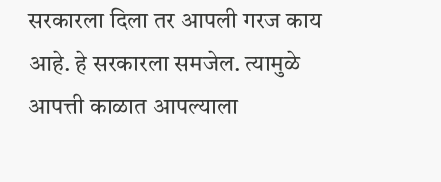सरकारला दिला तर आपली गरज काय आहे. हे सरकारला समजेल. त्यामुळे आपत्ती काळात आपल्याला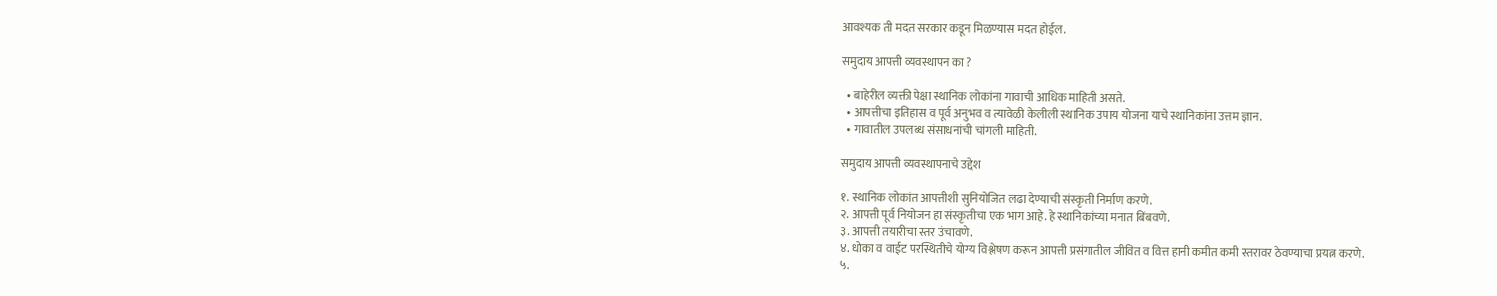आवश्यक ती मदत सरकार कडून मिळण्यास मदत होईल.

समुदाय आपत्ती व्यवस्थापन का ?

  • बाहेरील व्यक्ती पेक्षा स्थानिक लोकांना गावाची आधिक माहिती असते.
  • आपत्तीचा इतिहास व पूर्व अनुभव व त्यावेळी केलीली स्थानिक उपाय योजना याचे स्थानिकांना उत्तम ज्ञान.
  • गावातील उपलब्ध संसाधनांची चांगली माहिती.

समुदाय आपत्ती व्यवस्थापनाचे उद्देश

१. स्थानिक लोकांत आपत्तीशी सुनियोजित लढा देण्याची संस्कृती निर्माण करणे.
२. आपत्ती पूर्व नियोजन हा संस्कृतीचा एक भाग आहे. हे स्थानिकांच्या मनात बिंबवणे.
३. आपत्ती तयारीचा स्तर उंचावणे.
४. धोका व वाईट परस्थितीचे योग्य विश्लेषण करून आपत्ती प्रसंगातील जीवित व वित्त हानी कमीत कमी स्तरावर ठेवण्याचा प्रयत्न करणे.
५.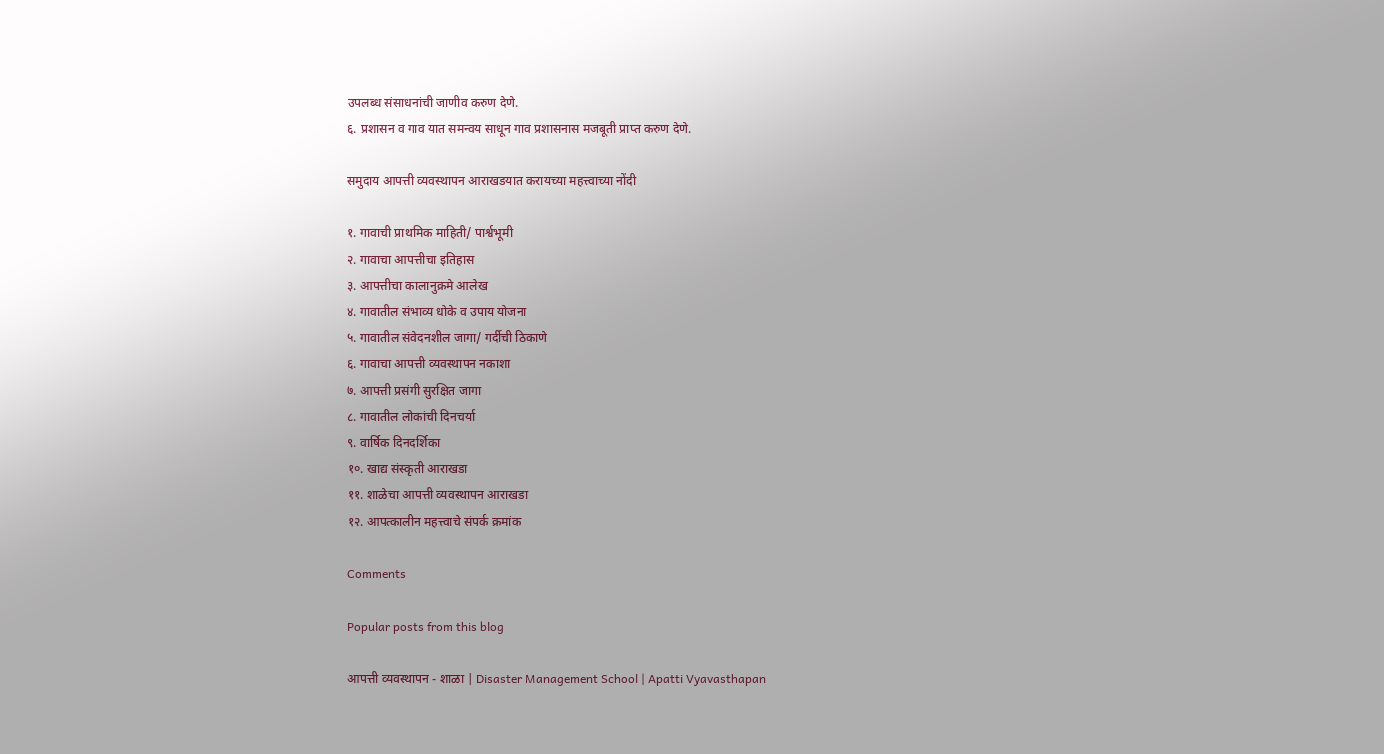उपलब्ध संसाधनांची जाणीव करुण देणे.
६. प्रशासन व गाव यात समन्वय साधून गाव प्रशासनास मजबूती प्राप्त करुण देणे.

समुदाय आपत्ती व्यवस्थापन आराखडयात करायच्या महत्त्वाच्या नोंदी

१. गावाची प्राथमिक माहिती/ पार्श्वभूमी
२. गावाचा आपत्तीचा इतिहास
३. आपत्तीचा कालानुक्रमे आलेख
४. गावातील संभाव्य धोके व उपाय योजना
५. गावातील संवेदनशील जागा/ गर्दीची ठिकाणे
६. गावाचा आपत्ती व्यवस्थापन नकाशा
७. आपत्ती प्रसंगी सुरक्षित जागा
८. गावातील लोकांची दिनचर्या
९. वार्षिक दिनदर्शिका
१०. खाद्य संस्कृती आराखडा
११. शाळेचा आपत्ती व्यवस्थापन आराखडा
१२. आपत्कालीन महत्त्वाचे संपर्क क्रमांक

Comments

Popular posts from this blog

आपत्ती व्यवस्थापन - शाळा | Disaster Management School | Apatti Vyavasthapan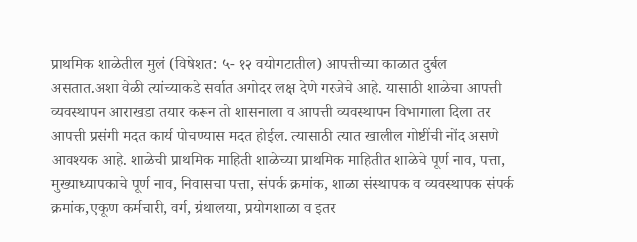प्राथमिक शाळेतील मुलं (विषेशत: ५- १२ वयोगटातील) आपत्तीच्या काळात दुर्बल असतात.अशा वेळी त्यांच्याकडे सर्वात अगोदर लक्ष देणे गरजेचे आहे. यासाठी शाळेचा आपत्ती व्यवस्थापन आराखडा तयार करून तो शासनाला व आपत्ती व्यवस्थापन विभागाला दिला तर आपत्ती प्रसंगी मदत कार्य पोचण्यास मदत होईल. त्यासाठी त्यात खालील गोष्टींची नोंद असणे आवश्यक आहे. शाळेची प्राथमिक माहिती शाळेच्या प्राथमिक माहितीत शाळेचे पूर्ण नाव, पत्ता, मुख्याध्यापकाचे पूर्ण नाव, निवासचा पत्ता, संपर्क क्रमांक, शाळा संस्थापक व व्यवस्थापक संपर्क क्रमांक,एकूण कर्मचारी, वर्ग, ग्रंथालया, प्रयोगशाळा व इतर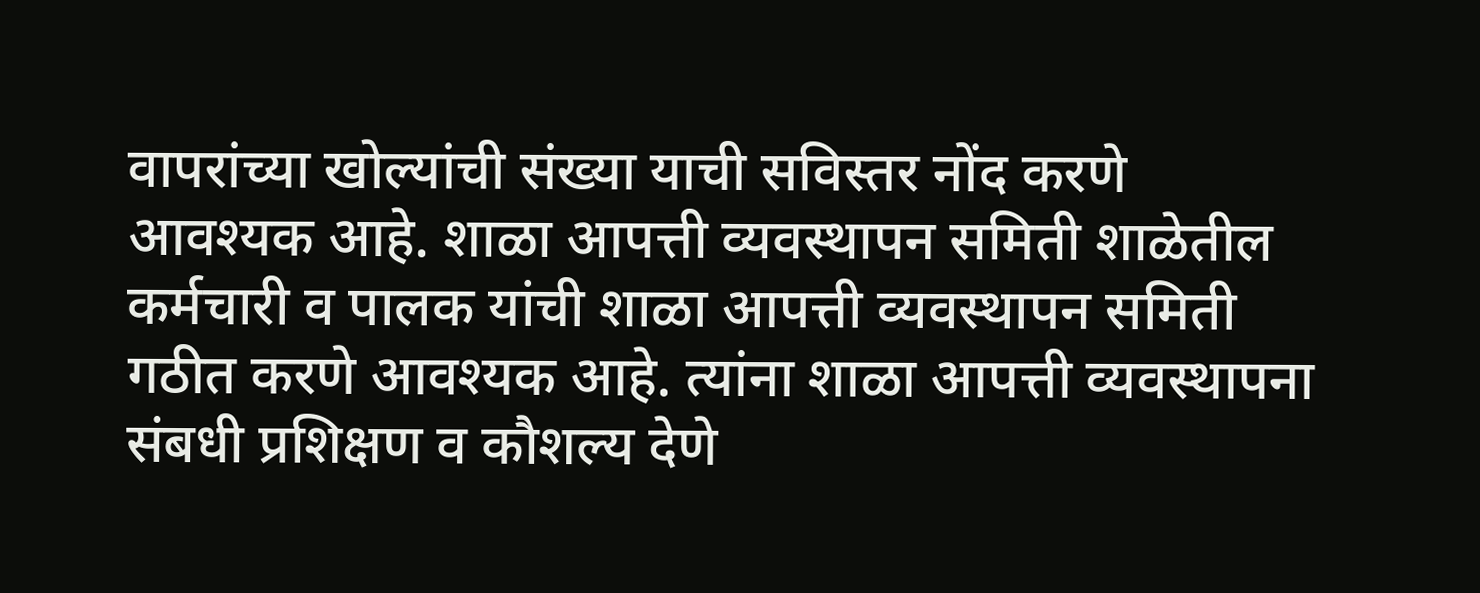वापरांच्या खोल्यांची संख्या याची सविस्तर नोंद करणे आवश्यक आहे. शाळा आपत्ती व्यवस्थापन समिती शाळेतील कर्मचारी व पालक यांची शाळा आपत्ती व्यवस्थापन समिती गठीत करणे आवश्यक आहे. त्यांना शाळा आपत्ती व्यवस्थापना संबधी प्रशिक्षण व कौशल्य देणे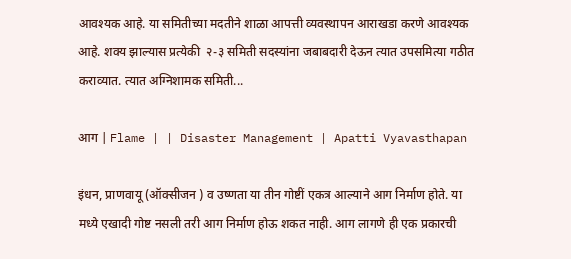आवश्यक आहे. या समितीच्या मदतीने शाळा आपत्ती व्यवस्थापन आराखडा करणे आवश्यक आहे. शक्य झाल्यास प्रत्येकी  २-३ समिती सदस्यांना जबाबदारी देऊन त्यात उपसमित्या गठीत कराव्यात. त्यात अग्निशामक समिती...

आग | Flame | | Disaster Management | Apatti Vyavasthapan

इंधन, प्राणवायू (ऑक्सीजन ) व उष्णता या तीन गोष्टीं एकत्र आल्याने आग निर्माण होते. या मध्ये एखादी गोष्ट नसली तरी आग निर्माण होऊ शकत नाही. आग लागणे ही एक प्रकारची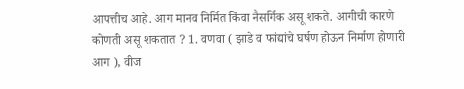आपत्तीच आहे. आग मानव निर्मित किंवा नैसर्गिक असू शकते. आगीची कारणे कोणती असू शकतात ? 1. वणवा ( झाडे व फांद्यांचे घर्षण होऊन निर्माण होणारी आग ), वीज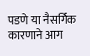पडणे या नैसर्गिक कारणाने आग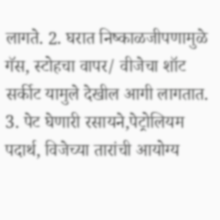लागते. 2. घरात निष्काळजीपणामुळे गॅस, स्टोहचा वापर/ वीजेचा शॉट सर्कीट यामुले देखील आगी लागतात. 3. पेट घेणारी रसायने,पेट्रोलियम पदार्थ, विजेच्या तारांची आयोग्य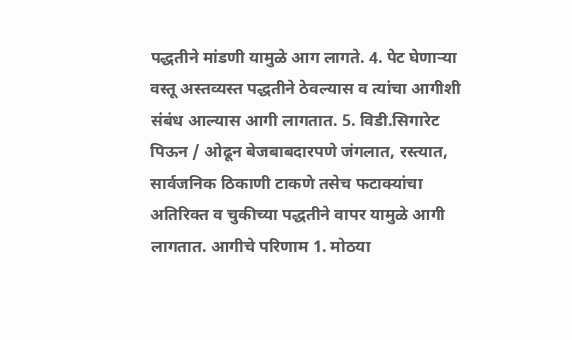पद्धतीने मांडणी यामुळे आग लागते. 4. पेट घेणाऱ्या वस्तू अस्तव्यस्त पद्धतीने ठेवल्यास व त्यांचा आगीशी संबंध आल्यास आगी लागतात. 5. विडी.सिगारेट पिऊन / ओढून बेजबाबदारपणे जंगलात, रस्त्यात, सार्वजनिक ठिकाणी टाकणे तसेच फटाक्यांचा अतिरिक्त व चुकीच्या पद्धतीने वापर यामुळे आगी लागतात. आगीचे परिणाम 1. मोठया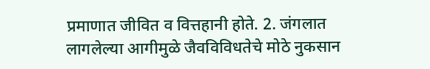प्रमाणात जीवित व वित्तहानी होते. 2. जंगलात लागलेल्या आगीमुळे जैवविविधतेचे मोठे नुकसान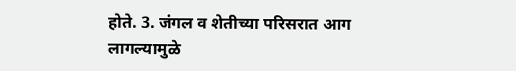होते. 3. जंगल व शेतीच्या परिसरात आग लागल्यामुळे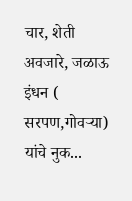चार, शेती अवजारे, जळाऊ इंधन ( सरपण,गोवऱ्या) यांचे नुक...